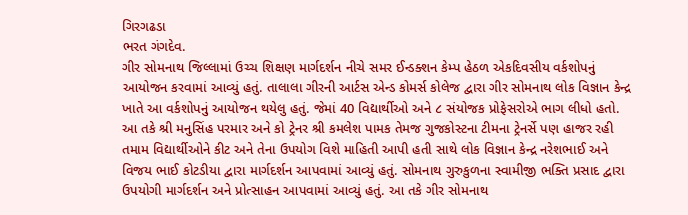ગિરગઢડા
ભરત ગંગદેવ.
ગીર સોમનાથ જિલ્લામાં ઉચ્ચ શિક્ષણ માર્ગદર્શન નીચે સમર ઈન્ડક્શન કેમ્પ હેઠળ એકદિવસીય વર્કશોપનું આયોજન કરવામાં આવ્યું હતું. તાલાલા ગીરની આર્ટસ એન્ડ કોમર્સ કોલેજ દ્વારા ગીર સોમનાથ લોક વિજ્ઞાન કેન્દ્ર ખાતે આ વર્કશોપનું આયોજન થયેલુ હતું. જેમાં 40 વિદ્યાર્થીઓ અને ૮ સંયોજક પ્રોફેસરોએ ભાગ લીધો હતો.
આ તકે શ્રી મનુસિંહ પરમાર અને કો ટ્રેનર શ્રી કમલેશ પામક તેમજ ગુજકોસ્ટના ટીમના ટ્રેનર્સે પણ હાજર રહી તમામ વિદ્યાર્થીઓને કીટ અને તેના ઉપયોગ વિશે માહિતી આપી હતી સાથે લોક વિજ્ઞાન કેન્દ્ર નરેશભાઈ અને વિજય ભાઈ કોટડીયા દ્વારા માર્ગદર્શન આપવામાં આવ્યું હતું. સોમનાથ ગુરુકુળના સ્વામીજી ભક્તિ પ્રસાદ દ્વારા ઉપયોગી માર્ગદર્શન અને પ્રોત્સાહન આપવામાં આવ્યું હતું. આ તકે ગીર સોમનાથ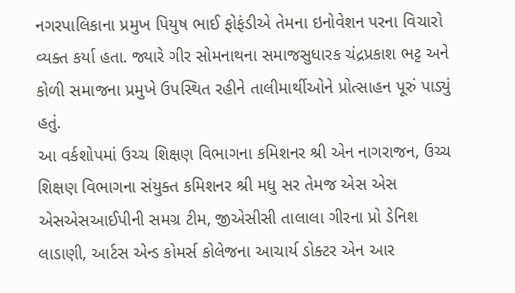નગરપાલિકાના પ્રમુખ પિયુષ ભાઈ ફોફંડીએ તેમના ઇનોવેશન પરના વિચારો વ્યક્ત કર્યા હતા. જ્યારે ગીર સોમનાથના સમાજસુધારક ચંદ્રપ્રકાશ ભટ્ટ અને કોળી સમાજના પ્રમુખે ઉપસ્થિત રહીને તાલીમાર્થીઓને પ્રોત્સાહન પૂરું પાડ્યું હતું.
આ વર્કશોપમાં ઉચ્ચ શિક્ષણ વિભાગના કમિશનર શ્રી એન નાગરાજન, ઉચ્ચ શિક્ષણ વિભાગના સંયુક્ત કમિશનર શ્રી મધુ સર તેમજ એસ એસ એસએસઆઈપીની સમગ્ર ટીમ, જીએસીસી તાલાલા ગીરના પ્રો ડેનિશ લાડાણી, આર્ટસ એન્ડ કોમર્સ કોલેજના આચાર્ય ડોક્ટર એન આર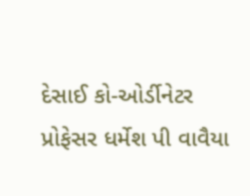દેસાઈ કો-ઓર્ડીનેટર પ્રોફેસર ધર્મેશ પી વાવૈયા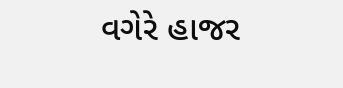વગેરે હાજર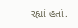રહ્યાં હતાં.